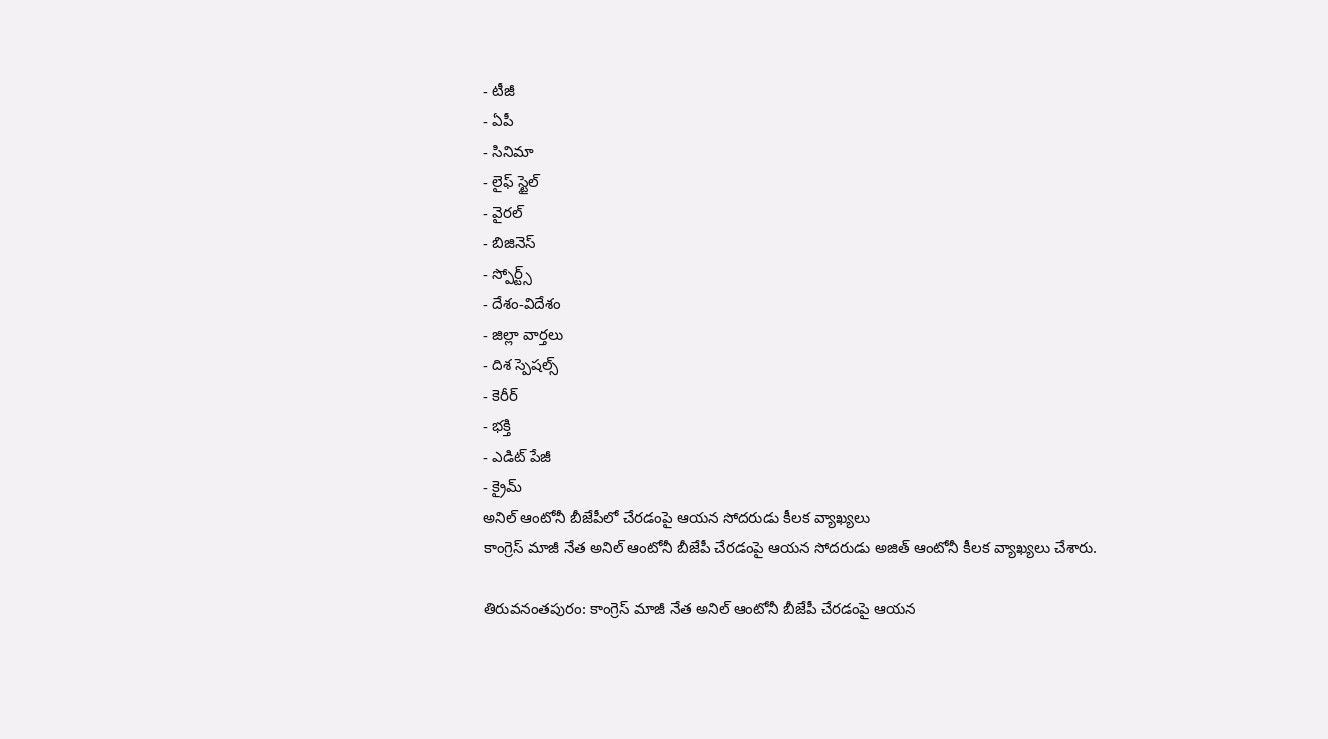- టీజీ
- ఏపీ
- సినిమా
- లైఫ్ స్టైల్
- వైరల్
- బిజినెస్
- స్పోర్ట్స్
- దేశం-విదేశం
- జిల్లా వార్తలు
- దిశ స్పెషల్స్
- కెరీర్
- భక్తి
- ఎడిట్ పేజీ
- క్రైమ్
అనిల్ ఆంటోనీ బీజేపీలో చేరడంపై ఆయన సోదరుడు కీలక వ్యాఖ్యలు
కాంగ్రెస్ మాజీ నేత అనిల్ ఆంటోనీ బీజేపీ చేరడంపై ఆయన సోదరుడు అజిత్ ఆంటోనీ కీలక వ్యాఖ్యలు చేశారు.

తిరువనంతపురం: కాంగ్రెస్ మాజీ నేత అనిల్ ఆంటోనీ బీజేపీ చేరడంపై ఆయన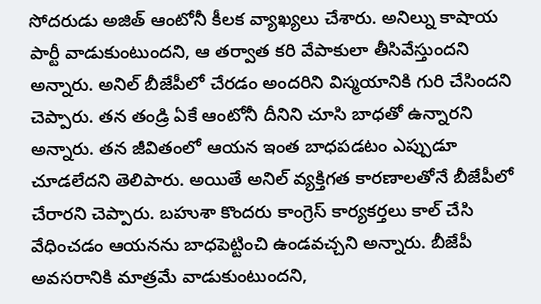సోదరుడు అజిత్ ఆంటోనీ కీలక వ్యాఖ్యలు చేశారు. అనిల్ను కాషాయ పార్టీ వాడుకుంటుందని, ఆ తర్వాత కరి వేపాకులా తీసివేస్తుందని అన్నారు. అనిల్ బీజేపీలో చేరడం అందరిని విస్మయానికి గురి చేసిందని చెప్పారు. తన తండ్రి ఏకే ఆంటోనీ దీనిని చూసి బాధతో ఉన్నారని అన్నారు. తన జీవితంలో ఆయన ఇంత బాధపడటం ఎప్పుడూ చూడలేదని తెలిపారు. అయితే అనిల్ వ్యక్తిగత కారణాలతోనే బీజేపీలో చేరారని చెప్పారు. బహుశా కొందరు కాంగ్రెస్ కార్యకర్తలు కాల్ చేసి వేధించడం ఆయనను బాధపెట్టించి ఉండవచ్చని అన్నారు. బీజేపీ అవసరానికి మాత్రమే వాడుకుంటుందని,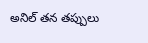అనిల్ తన తప్పులు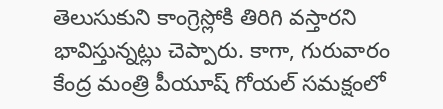తెలుసుకుని కాంగ్రెస్లోకి తిరిగి వస్తారని భావిస్తున్నట్లు చెప్పారు. కాగా, గురువారం కేంద్ర మంత్రి పీయూష్ గోయల్ సమక్షంలో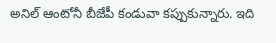అనిల్ ఆంటోనీ బీజేపీ కండువా కప్పుకున్నారు. ఇది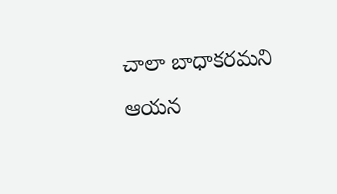చాలా బాధాకరమని ఆయన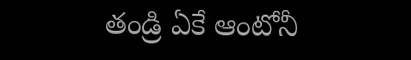తండ్రి ఏకే ఆంటోనీ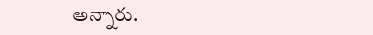అన్నారు.